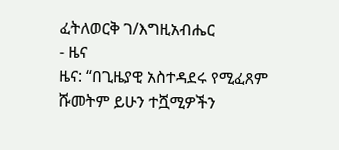ፈትለወርቅ ገ/እግዚአብሔር
- ዜና
ዜና: “በጊዜያዊ አስተዳደሩ የሚፈጸም ሹመትም ይሁን ተሿሚዎችን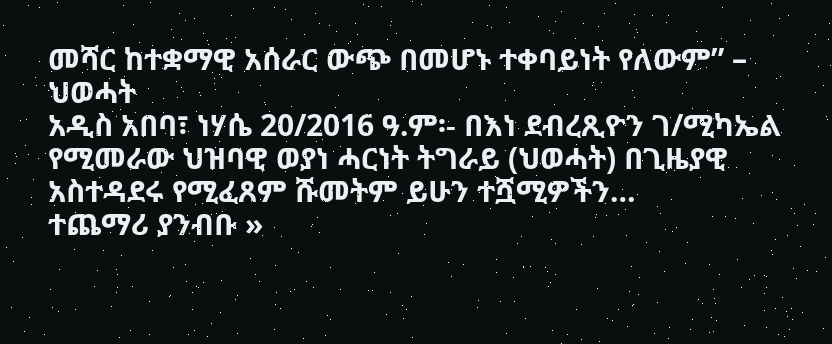መሻር ከተቋማዊ አሰራር ውጭ በመሆኑ ተቀባይነት የለውም” – ህወሓት
አዲስ አበባ፣ ነሃሴ 20/2016 ዓ.ም፡- በእነ ደብረጺዮን ገ/ሚካኤል የሚመራው ህዝባዊ ወያነ ሓርነት ትግራይ (ህወሓት) በጊዜያዊ አስተዳደሩ የሚፈጸም ሹመትም ይሁን ተሿሚዎችን…
ተጨማሪ ያንብቡ »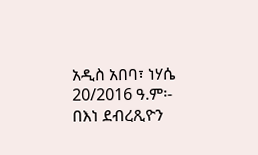አዲስ አበባ፣ ነሃሴ 20/2016 ዓ.ም፡- በእነ ደብረጺዮን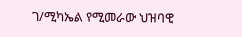ገ/ሚካኤል የሚመራው ህዝባዊ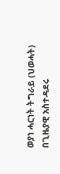ወያነ ሓርነት ትግራይ (ህወሓት) በጊዜያዊ አስተዳደሩ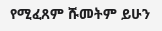የሚፈጸም ሹመትም ይሁን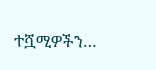ተሿሚዎችን…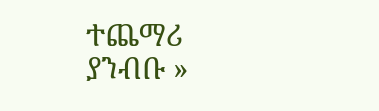ተጨማሪ ያንብቡ »